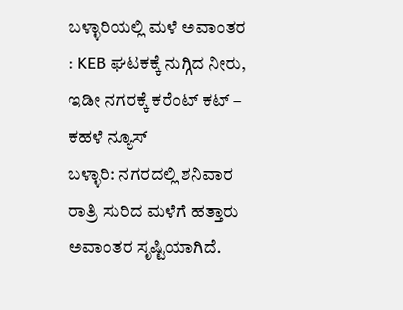ಬಳ್ಳಾರಿಯಲ್ಲಿ ಮಳೆ ಅವಾಂತರ : KEB ಘಟಕಕ್ಕೆ ನುಗ್ಗಿದ ನೀರು, ಇಡೀ ನಗರಕ್ಕೆ ಕರೆಂಟ್ ಕಟ್ – ಕಹಳೆ ನ್ಯೂಸ್
ಬಳ್ಳಾರಿ: ನಗರದಲ್ಲಿ ಶನಿವಾರ ರಾತ್ರಿ ಸುರಿದ ಮಳೆಗೆ ಹತ್ತಾರು ಅವಾಂತರ ಸೃಷ್ಟಿಯಾಗಿದೆ.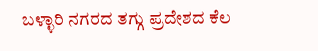ಬಳ್ಳಾರಿ ನಗರದ ತಗ್ಗು ಪ್ರದೇಶದ ಕೆಲ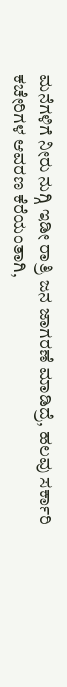ಮನೆಗಳಿಗೆ ನೀರು ನುಗ್ಗಿ ಇಡೀ ರಾತ್ರಿ ಜನ ಜಾಗರಣೆ ಮಾಡಿದ್ರೆ, ಹಲವು ಸರ್ಕಾರಿ ಕಚೇರಿಗಳ ಆವರಣ ಕೆರೆಯಂತಾಗಿ,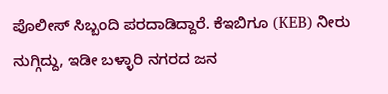ಪೊಲೀಸ್ ಸಿಬ್ಬಂದಿ ಪರದಾಡಿದ್ದಾರೆ. ಕೆಇಬಿಗೂ (KEB) ನೀರು ನುಗ್ಗಿದ್ದು, ಇಡೀ ಬಳ್ಳಾರಿ ನಗರದ ಜನ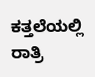ಕತ್ತಲೆಯಲ್ಲಿ ರಾತ್ರಿ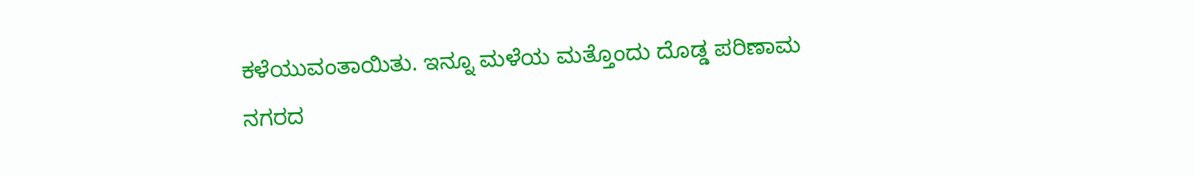ಕಳೆಯುವಂತಾಯಿತು. ಇನ್ನೂ ಮಳೆಯ ಮತ್ತೊಂದು ದೊಡ್ಡ ಪರಿಣಾಮ ನಗರದ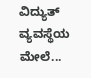ವಿದ್ಯುತ್ ವ್ಯವಸ್ಥೆಯ ಮೇಲೆ...